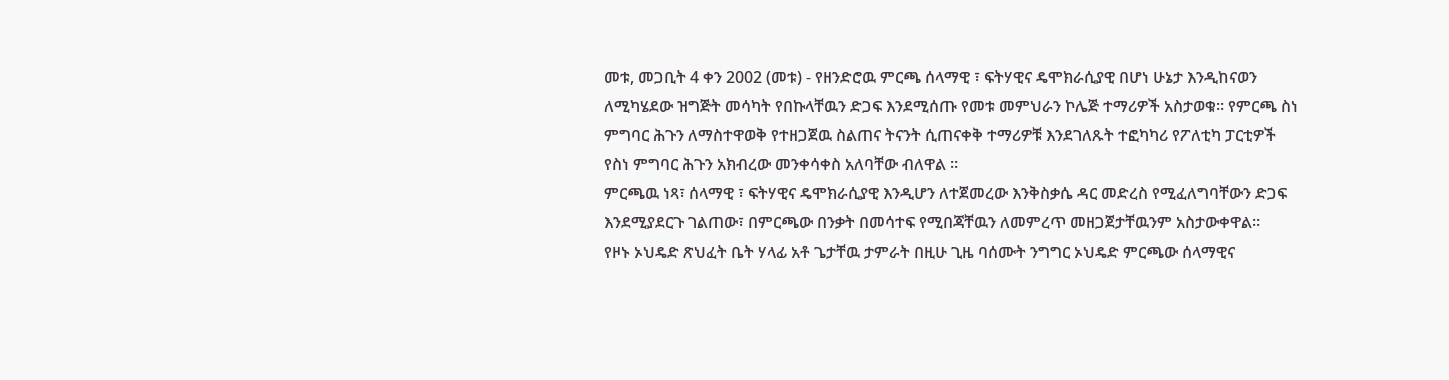መቱ, መጋቢት 4 ቀን 2002 (መቱ) - የዘንድሮዉ ምርጫ ሰላማዊ ፣ ፍትሃዊና ዴሞክራሲያዊ በሆነ ሁኔታ እንዲከናወን ለሚካሄደው ዝግጅት መሳካት የበኩላቸዉን ድጋፍ እንደሚሰጡ የመቱ መምህራን ኮሌጅ ተማሪዎች አስታወቁ። የምርጫ ስነ ምግባር ሕጉን ለማስተዋወቅ የተዘጋጀዉ ስልጠና ትናንት ሲጠናቀቅ ተማሪዎቹ እንደገለጹት ተፎካካሪ የፖለቲካ ፓርቲዎች
የስነ ምግባር ሕጉን አክብረው መንቀሳቀስ አለባቸው ብለዋል ።
ምርጫዉ ነጻ፣ ሰላማዊ ፣ ፍትሃዊና ዴሞክራሲያዊ እንዲሆን ለተጀመረው እንቅስቃሴ ዳር መድረስ የሚፈለግባቸውን ድጋፍ እንደሚያደርጉ ገልጠው፣ በምርጫው በንቃት በመሳተፍ የሚበጃቸዉን ለመምረጥ መዘጋጀታቸዉንም አስታውቀዋል።
የዞኑ ኦህዴድ ጽህፈት ቤት ሃላፊ አቶ ጌታቸዉ ታምራት በዚሁ ጊዜ ባሰሙት ንግግር ኦህዴድ ምርጫው ሰላማዊና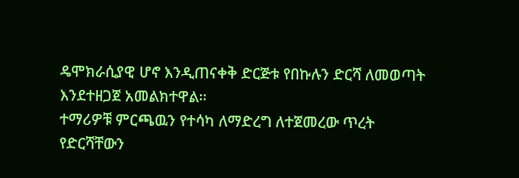ዴሞክራሲያዊ ሆኖ እንዲጠናቀቅ ድርጅቱ የበኩሉን ድርሻ ለመወጣት እንደተዘጋጀ አመልክተዋል።
ተማሪዎቹ ምርጫዉን የተሳካ ለማድረግ ለተጀመረው ጥረት የድርሻቸውን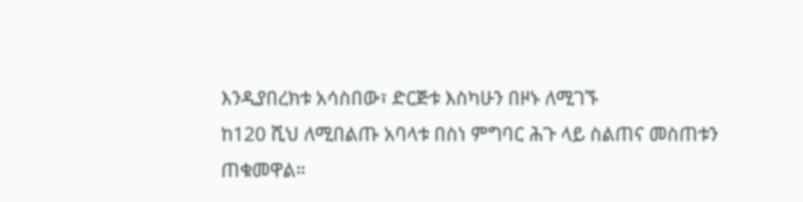እንዲያበረክቱ አሳስበው፣ ድርጅቱ እስካሁን በዞኑ ለሚገኙ
ከ120 ሺህ ለሚበልጡ አባላቱ በስነ ምግባር ሕጉ ላይ ስልጠና መስጠቱን ጠቁመዋል።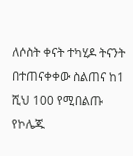ለሶስት ቀናት ተካሂዶ ትናንት በተጠናቀቀው ስልጠና ከ1 ሺህ 100 የሚበልጡ የኮሌጁ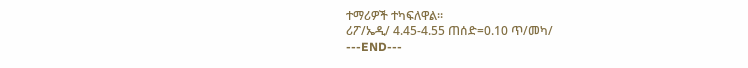ተማሪዎች ተካፍለዋል።
ሪፖ/ኤዲ/ 4.45-4.55 ጠሰድ=0.10 ጥ/መካ/
---END---